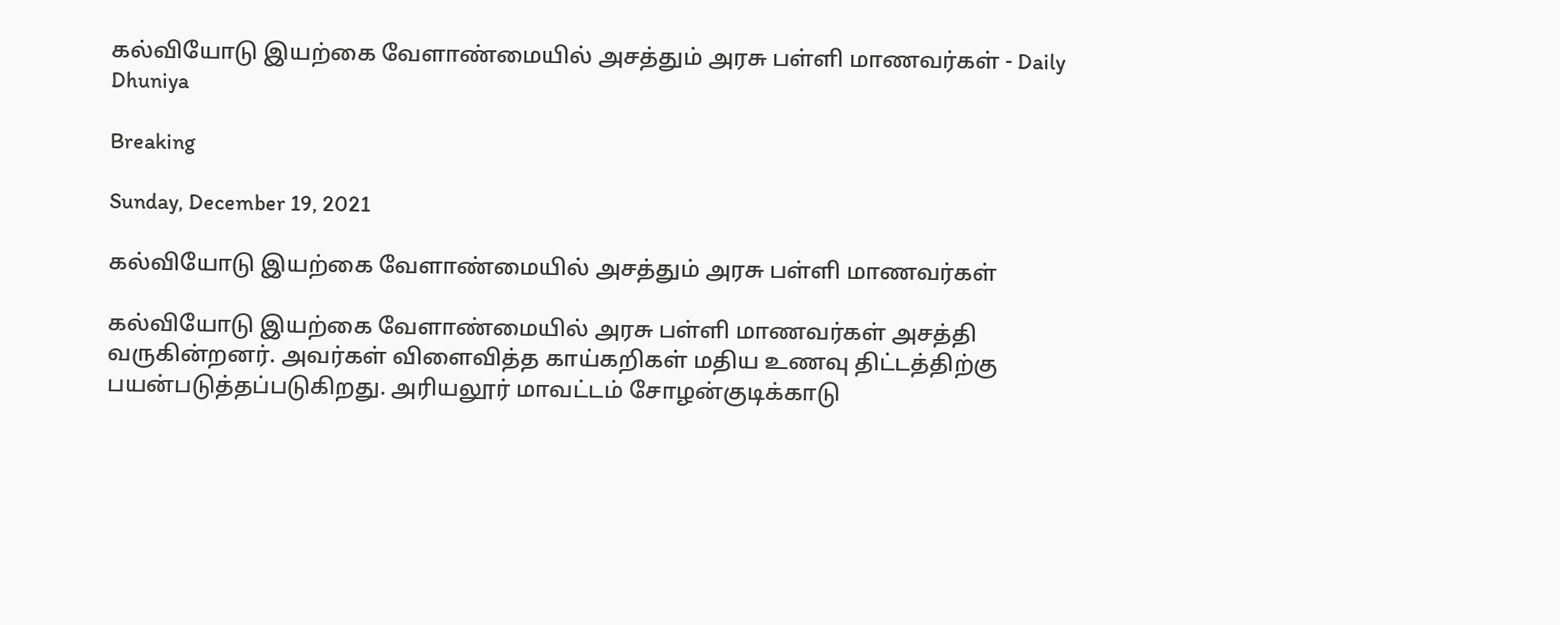கல்வியோடு இயற்கை வேளாண்மையில் அசத்தும் அரசு பள்ளி மாணவர்கள் - Daily Dhuniya

Breaking

Sunday, December 19, 2021

கல்வியோடு இயற்கை வேளாண்மையில் அசத்தும் அரசு பள்ளி மாணவர்கள்

கல்வியோடு இயற்கை வேளாண்மையில் அரசு பள்ளி மாணவர்கள் அசத்தி வருகின்றனர். அவர்கள் விளைவித்த காய்கறிகள் மதிய உணவு திட்டத்திற்கு பயன்படுத்தப்படுகிறது. அரியலூர் மாவட்டம் சோழன்குடிக்காடு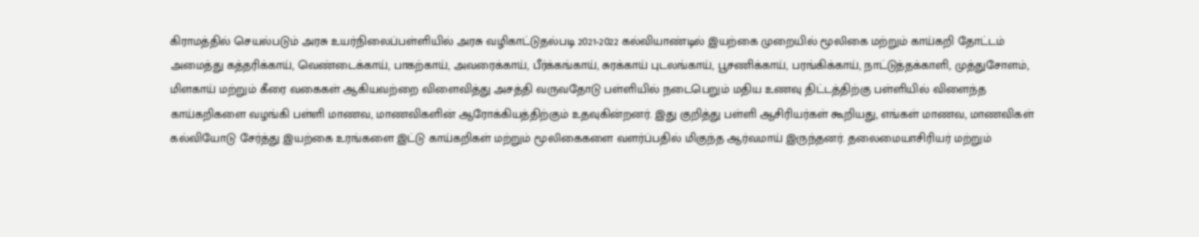கிராமத்தில் செயல்படும் அரசு உயர்நிலைப்பள்ளியில் அரசு வழிகாட்டுதல்படி 2021-2022 கல்வியாண்டில் இயற்கை முறையில் மூலிகை மற்றும் காய்கறி தோட்டம் அமைத்து கத்தரிக்காய், வெண்டைக்காய், பாகற்காய், அவரைக்காய், பீர்க்கங்காய், சுரக்காய் புடலங்காய், பூசணிக்காய், பரங்கிக்காய், நாட்டுத்தக்காளி, முத்துசோளம், மிளகாய் மற்றும் கீரை வகைகள் ஆகியவற்றை விளைவித்து அசத்தி வருவதோடு பள்ளியில் நடைபெறும் மதிய உணவு திட்டத்திற்கு பள்ளியில் விளைந்த காய்கறிகளை வழங்கி பள்ளி மாணவ, மாணவிகளின் ஆரோக்கியத்திற்கும் உதவுகின்றனர். இது குறித்து பள்ளி ஆசிரியர்கள் கூறியது, எங்கள் மாணவ, மாணவிகள் கல்வியோடு சேர்த்து இயற்கை உரங்களை இட்டு காய்கறிகள் மற்றும் மூலிகைகளை வளர்ப்பதில் மிகுந்த ஆர்வமாய் இருந்தனர். தலைமையாசிரியர் மற்றும்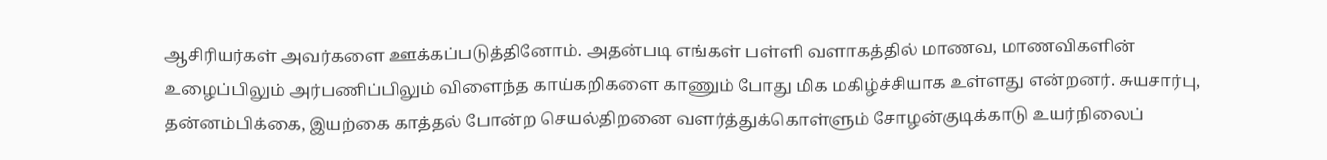ஆசிரியர்கள் அவர்களை ஊக்கப்படுத்தினோம். அதன்படி எங்கள் பள்ளி வளாகத்தில் மாணவ, மாணவிகளின் உழைப்பிலும் அர்பணிப்பிலும் விளைந்த காய்கறிகளை காணும் போது மிக மகிழ்ச்சியாக உள்ளது என்றனர். சுயசார்பு, தன்னம்பிக்கை, இயற்கை காத்தல் போன்ற செயல்திறனை வளர்த்துக்கொள்ளும் சோழன்குடிக்காடு உயர்நிலைப்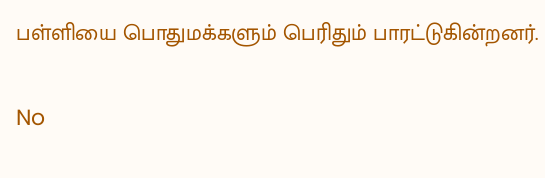பள்ளியை பொதுமக்களும் பெரிதும் பாரட்டுகின்றனர்.

No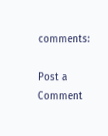comments:

Post a Comment